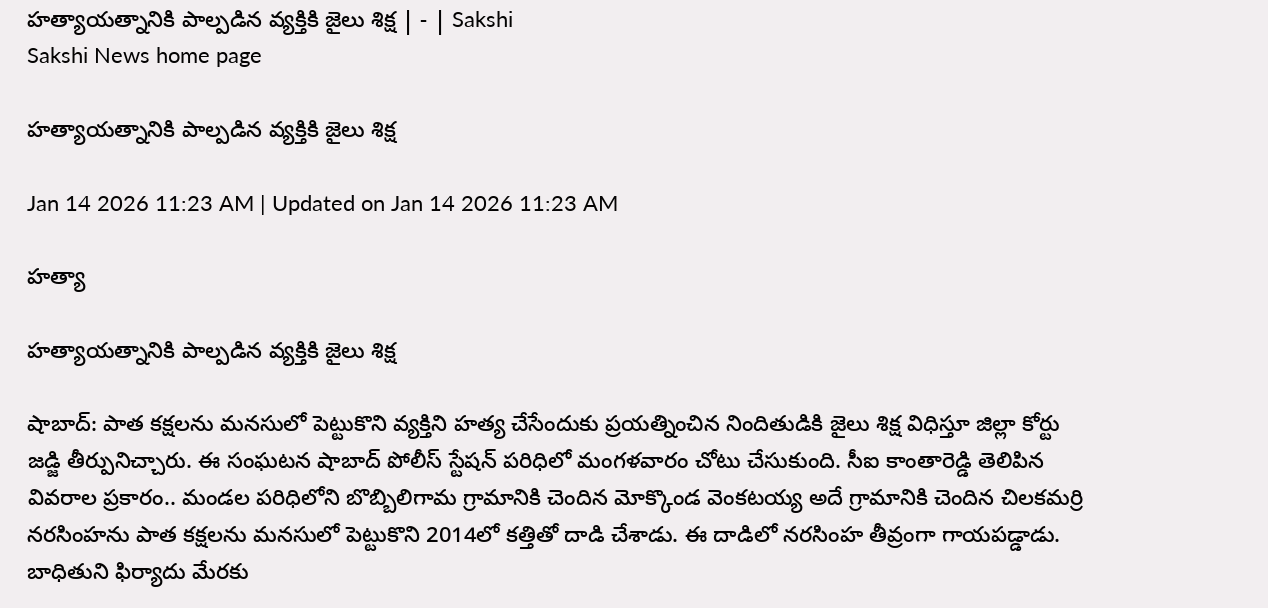హత్యాయత్నానికి పాల్పడిన వ్యక్తికి జైలు శిక్ష | - | Sakshi
Sakshi News home page

హత్యాయత్నానికి పాల్పడిన వ్యక్తికి జైలు శిక్ష

Jan 14 2026 11:23 AM | Updated on Jan 14 2026 11:23 AM

హత్యా

హత్యాయత్నానికి పాల్పడిన వ్యక్తికి జైలు శిక్ష

షాబాద్‌: పాత కక్షలను మనసులో పెట్టుకొని వ్యక్తిని హత్య చేసేందుకు ప్రయత్నించిన నిందితుడికి జైలు శిక్ష విధిస్తూ జిల్లా కోర్టు జడ్జి తీర్పునిచ్చారు. ఈ సంఘటన షాబాద్‌ పోలీస్‌ స్టేషన్‌ పరిధిలో మంగళవారం చోటు చేసుకుంది. సీఐ కాంతారెడ్డి తెలిపిన వివరాల ప్రకారం.. మండల పరిధిలోని బొబ్బిలిగామ గ్రామానికి చెందిన మోక్కొండ వెంకటయ్య అదే గ్రామానికి చెందిన చిలకమర్రి నరసింహను పాత కక్షలను మనసులో పెట్టుకొని 2014లో కత్తితో దాడి చేశాడు. ఈ దాడిలో నరసింహ తీవ్రంగా గాయపడ్డాడు. బాధితుని ఫిర్యాదు మేరకు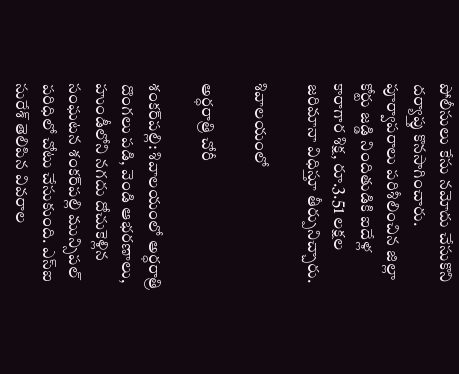పోలీసులు కేసు నమోదు చేసుకొని దర్యాప్తు కొనసాగించారు. పూర్వాపరాలు పరిశీలించిన జిల్లా కోర్టు జడ్డి నిందితుడికి ఐదేళ్ల కారాగార శిక్ష, రూ.3.51 లక్షల జరిమానా విధిస్తూ తీర్పునిచ్చారు.

శివాలయంలో

అర్ధరాత్రి చోరీ

శంకర్‌పల్లి: శివాలయంలో అర్ధరాత్రి దొంగలు పడి, వెండి ఆభరణాలు, హుండీలోని నగదు దోచుకెళ్లిన సంఘటన శంకర్‌పల్లి మున్సిపల్‌ పరిధిలో చోటు చేసుకుంది. ఎస్‌ఐ సురేశ్‌ తెలిపిన వివరాల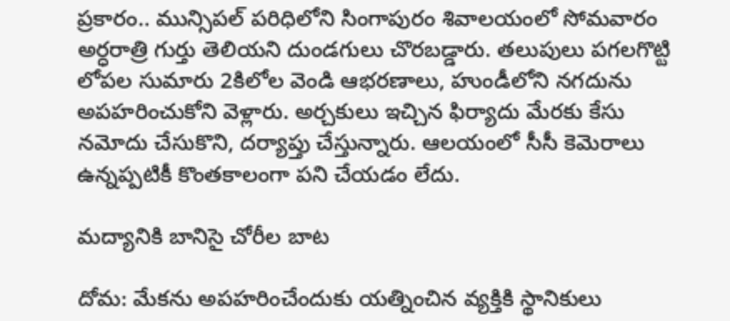ప్రకారం.. మున్సిపల్‌ పరిధిలోని సింగాపురం శివాలయంలో సోమవారం అర్ధరాత్రి గుర్తు తెలియని దుండగులు చొరబడ్డారు. తలుపులు పగలగొట్టి లోపల సుమారు 2కిలోల వెండి ఆభరణాలు, హుండీలోని నగదును అపహరించుకోని వెళ్లారు. అర్చకులు ఇచ్చిన ఫిర్యాదు మేరకు కేసు నమోదు చేసుకొని, దర్యాప్తు చేస్తున్నారు. ఆలయంలో సీసీ కెమెరాలు ఉన్నప్పటికీ కొంతకాలంగా పని చేయడం లేదు.

మద్యానికి బానిసై చోరీల బాట

దోమ: మేకను అపహరించేందుకు యత్నించిన వ్యక్తికి స్థానికులు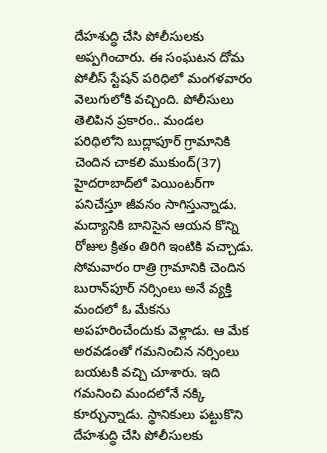దేహశుద్ధి చేసి పోలీసులకు అప్పగించారు. ఈ సంఘటన దోమ పోలీస్‌ స్టేషన్‌ పరిధిలో మంగళవారం వెలుగులోకి వచ్చింది. పోలీసులు తెలిపిన ప్రకారం.. మండల పరిధిలోని బుద్లాపూర్‌ గ్రామానికి చెందిన చాకలి ముకుంద్‌(37) హైదరాబాద్‌లో పెయింటర్‌గా పనిచేస్తూ జీవనం సాగిస్తున్నాడు. మద్యానికి బానిసైన ఆయన కొన్ని రోజుల క్రితం తిరిగి ఇంటికి వచ్చాడు. సోమవారం రాత్రి గ్రామానికి చెందిన బురాన్‌పూర్‌ నర్సింలు అనే వ్యక్తి మందలో ఓ మేకను అపహరించేందుకు వెళ్లాడు. ఆ మేక అరవడంతో గమనించిన నర్సింలు బయటకి వచ్చి చూశారు. ఇది గమనించి మందలోనే నక్కి కూర్చున్నాడు. స్థానికులు పట్టుకొని దేహశుద్ధి చేసి పోలీసులకు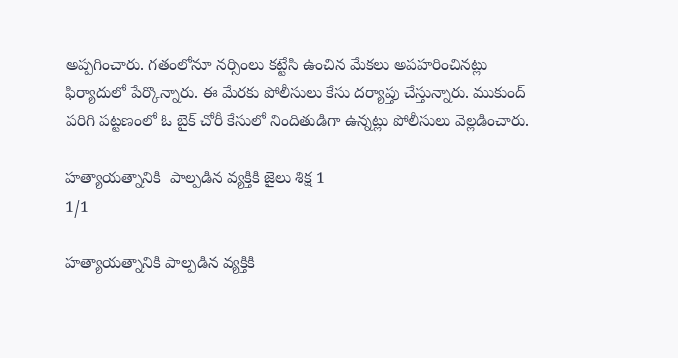అప్పగించారు. గతంలోనూ నర్సింలు కట్టేసి ఉంచిన మేకలు అపహరించినట్లు ఫిర్యాదులో పేర్కొన్నారు. ఈ మేరకు పోలీసులు కేసు దర్యాప్తు చేస్తున్నారు. ముకుంద్‌ పరిగి పట్టణంలో ఓ బైక్‌ చోరీ కేసులో నిందితుడిగా ఉన్నట్లు పోలీసులు వెల్లడించారు.

హత్యాయత్నానికి  పాల్పడిన వ్యక్తికి జైలు శిక్ష 1
1/1

హత్యాయత్నానికి పాల్పడిన వ్యక్తికి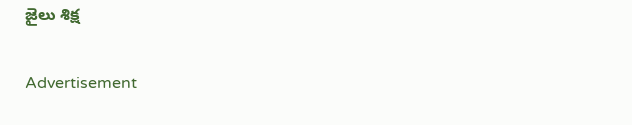జైలు శిక్ష

Advertisement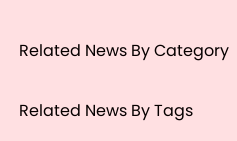Related News By Category

Related News By Tags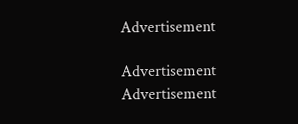Advertisement

Advertisement
Advertisement